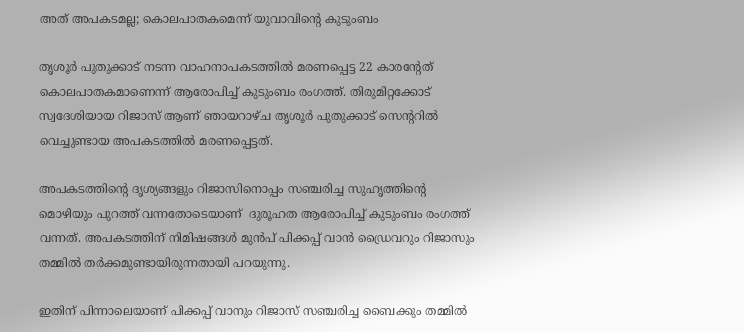അത് അപകടമല്ല; കൊലപാതകമെന്ന് യുവാവിൻ്റെ കുടുംബം

തൃശൂർ പുതുക്കാട് നടന്ന വാഹനാപകടത്തിൽ മരണപ്പെട്ട 22 കാരൻ്റേത് കൊലപാതകമാണെന്ന് ആരോപിച്ച് കുടുംബം രംഗത്ത്. തിരുമിറ്റക്കോട് സ്വദേശിയായ റിജാസ് ആണ് ഞായറാഴ്‌ച തൃശൂർ പുതുക്കാട് സെന്ററിൽ വെച്ചുണ്ടായ അപകടത്തിൽ മരണപ്പെട്ടത്.

അപകടത്തിൻ്റെ ദൃശ്യങ്ങളും റിജാസിനൊപ്പം സഞ്ചരിച്ച സുഹൃത്തിൻ്റെ മൊഴിയും പുറത്ത് വന്നതോടെയാണ്  ദുരൂഹത ആരോപിച്ച് കുടുംബം രംഗത്ത് വന്നത്. അപകടത്തിന് നിമിഷങ്ങൾ മുൻപ് പിക്കപ്പ് വാൻ ഡ്രൈവറും റിജാസും തമ്മിൽ തർക്കമുണ്ടായിരുന്നതായി പറയുന്നു.

ഇതിന് പിന്നാലെയാണ് പിക്കപ്പ് വാനും റിജാസ് സഞ്ചരിച്ച ബൈക്കും തമ്മിൽ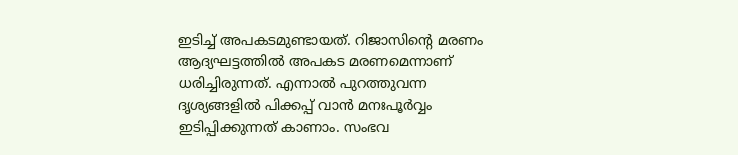ഇടിച്ച് അപകടമുണ്ടായത്. റിജാസിന്റെ മരണം ആദ്യഘട്ടത്തിൽ അപകട മരണമെന്നാണ് ധരിച്ചിരുന്നത്. എന്നാൽ പുറത്തുവന്ന ദൃശ്യങ്ങളിൽ പിക്കപ്പ് വാൻ മനഃപൂർവ്വം ഇടിപ്പിക്കുന്നത് കാണാം. സംഭവ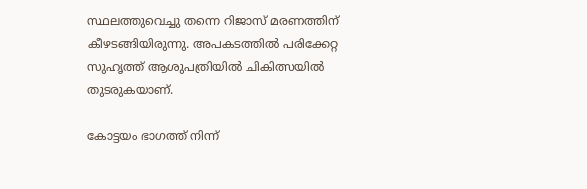സ്ഥലത്തുവെച്ചു തന്നെ റിജാസ് മരണത്തിന് കീഴടങ്ങിയിരുന്നു. അപകടത്തിൽ പരിക്കേറ്റ സുഹൃത്ത് ആശുപത്രിയിൽ ചികിത്സയിൽ തുടരുകയാണ്.

കോട്ടയം ഭാഗത്ത് നിന്ന്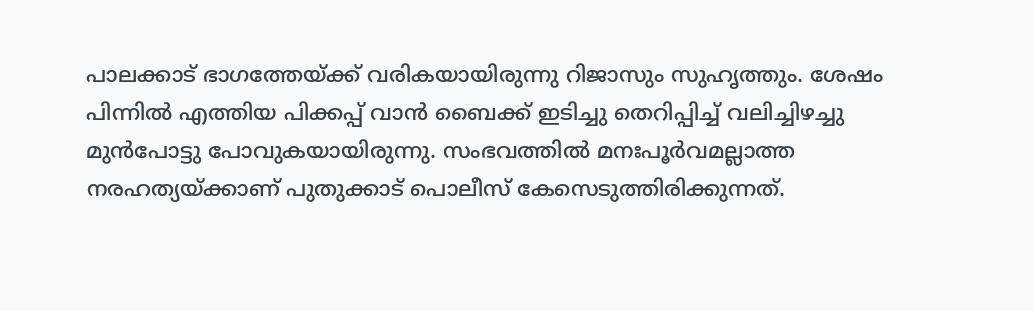പാലക്കാട് ഭാഗത്തേയ്ക്ക് വരികയായിരുന്നു റിജാസും സുഹൃത്തും. ശേഷം പിന്നിൽ എത്തിയ പിക്കപ്പ് വാൻ ബൈക്ക് ഇടിച്ചു തെറിപ്പിച്ച് വലിച്ചിഴച്ചു മുൻപോട്ടു പോവുകയായിരുന്നു. സംഭവത്തിൽ മനഃപൂർവമല്ലാത്ത നരഹത്യയ്ക്കാണ് പുതുക്കാട് പൊലീസ് കേസെടുത്തിരിക്കുന്നത്.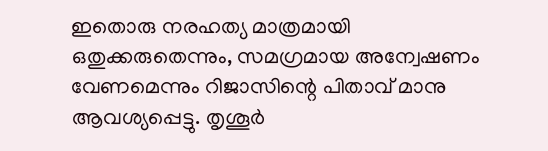ഇതൊരു നരഹത്യ മാത്രമായി ഒതുക്കരുതെന്നും, സമഗ്രമായ അന്വേഷണം വേണമെന്നും റിജാസിന്റെ പിതാവ് മാനു ആവശ്യപ്പെട്ടു. തൃശൂർ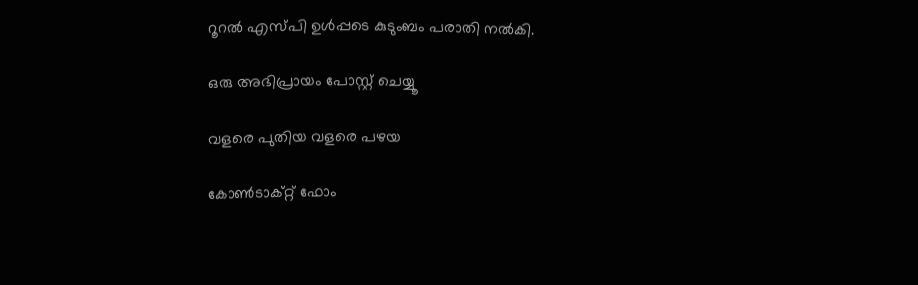റൂറൽ എസ്‌പി ഉൾപ്പടെ കുടുംബം പരാതി നൽകി.

ഒരു അഭിപ്രായം പോസ്റ്റ് ചെയ്യൂ

വളരെ പുതിയ വളരെ പഴയ

കോൺടാക്റ്റ് ഫോം